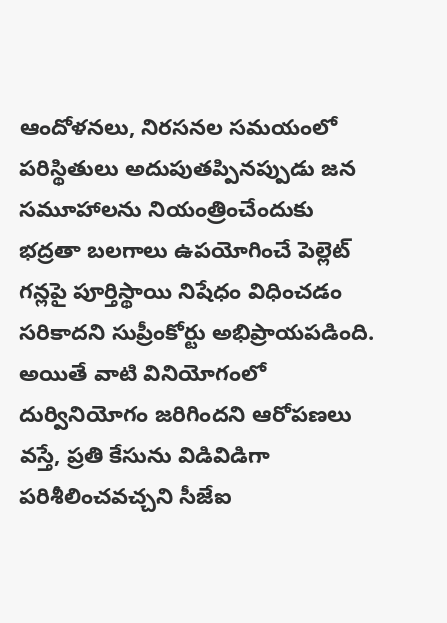ఆందోళనలు, నిరసనల సమయంలో పరిస్థితులు అదుపుతప్పినప్పుడు జన సమూహాలను నియంత్రించేందుకు భద్రతా బలగాలు ఉపయోగించే పెల్లెట్ గన్లపై పూర్తిస్థాయి నిషేధం విధించడం సరికాదని సుప్రీంకోర్టు అభిప్రాయపడింది. అయితే వాటి వినియోగంలో దుర్వినియోగం జరిగిందని ఆరోపణలు వస్తే, ప్రతి కేసును విడివిడిగా పరిశీలించవచ్చని సీజేఐ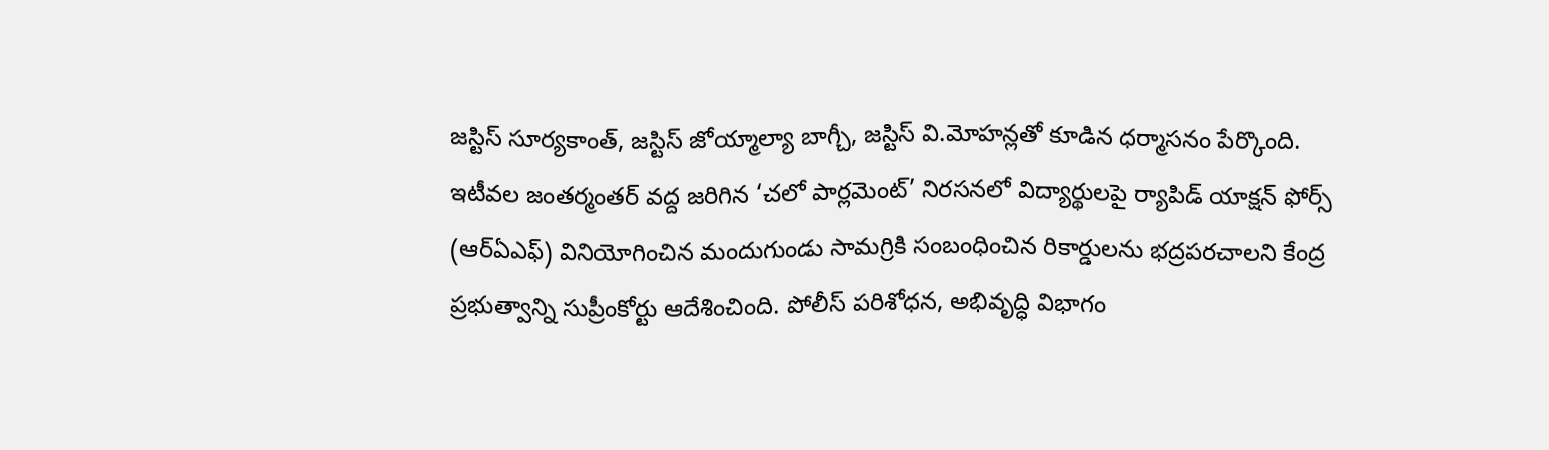జస్టిస్ సూర్యకాంత్, జస్టిస్ జోయ్మాల్యా బాగ్చీ, జస్టిస్ వి.మోహన్లతో కూడిన ధర్మాసనం పేర్కొంది.
ఇటీవల జంతర్మంతర్ వద్ద జరిగిన ‘చలో పార్లమెంట్’ నిరసనలో విద్యార్థులపై ర్యాపిడ్ యాక్షన్ ఫోర్స్ (ఆర్ఏఎఫ్) వినియోగించిన మందుగుండు సామగ్రికి సంబంధించిన రికార్డులను భద్రపరచాలని కేంద్ర ప్రభుత్వాన్ని సుప్రీంకోర్టు ఆదేశించింది. పోలీస్ పరిశోధన, అభివృద్ధి విభాగం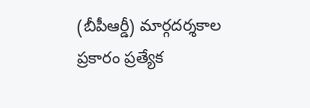(బీపీఆర్డీ) మార్గదర్శకాల ప్రకారం ప్రత్యేక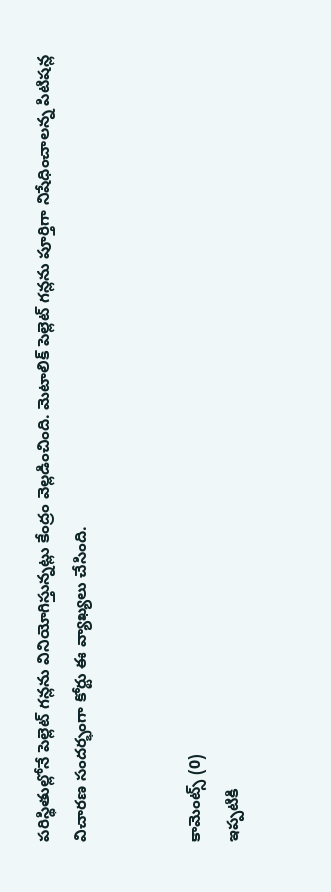పరిస్థితుల్లోనే పెల్లెట్ గన్లను వినియోగిస్తున్నట్లు కేంద్రం వెల్లడించింది. మెటాలిక్ పెల్లెట్ గన్లను పూర్తిగా నిషేధించాలన్న పిటిషన్ల విచారణ సందర్భంగా కోర్టు ఈ వ్యాఖ్యలు చేసింది.


కామెంట్స్ (0)
ఇప్పటికి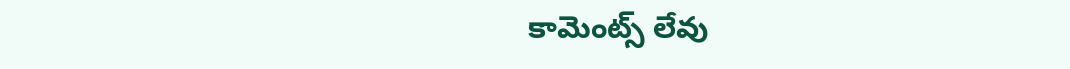కామెంట్స్ లేవు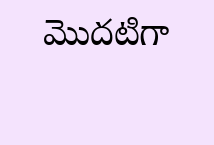మొదటిగా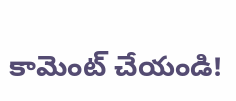కామెంట్ చేయండి!